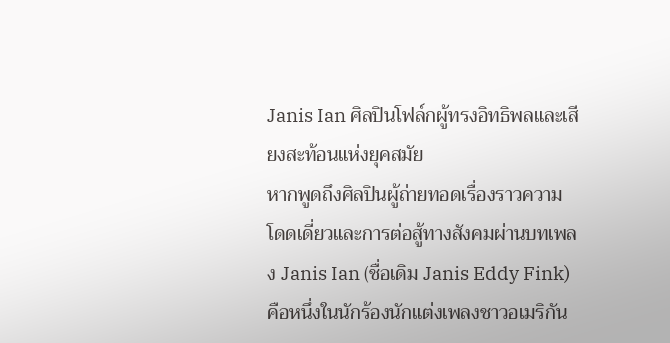Janis Ian ศิลปินโฟล์กผู้ทรงอิทธิพลและเสียงสะท้อนแห่งยุคสมัย
หากพูดถึงศิลปินผู้ถ่ายทอดเรื่องราวความโดดเดี่ยวและการต่อสู้ทางสังคมผ่านบทเพลง Janis Ian (ชื่อเดิม Janis Eddy Fink) คือหนึ่งในนักร้องนักแต่งเพลงชาวอเมริกัน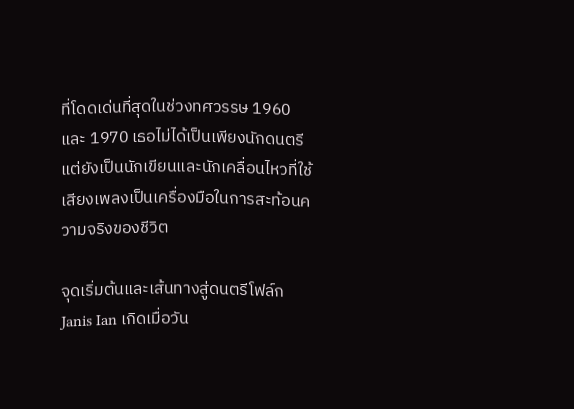ที่โดดเด่นที่สุดในช่วงทศวรรษ 1960 และ 1970 เธอไม่ได้เป็นเพียงนักดนตรี แต่ยังเป็นนักเขียนและนักเคลื่อนไหวที่ใช้เสียงเพลงเป็นเครื่องมือในการสะท้อนความจริงของชีวิต

จุดเริ่มต้นและเส้นทางสู่ดนตรีโฟล์ก
Janis Ian เกิดเมื่อวัน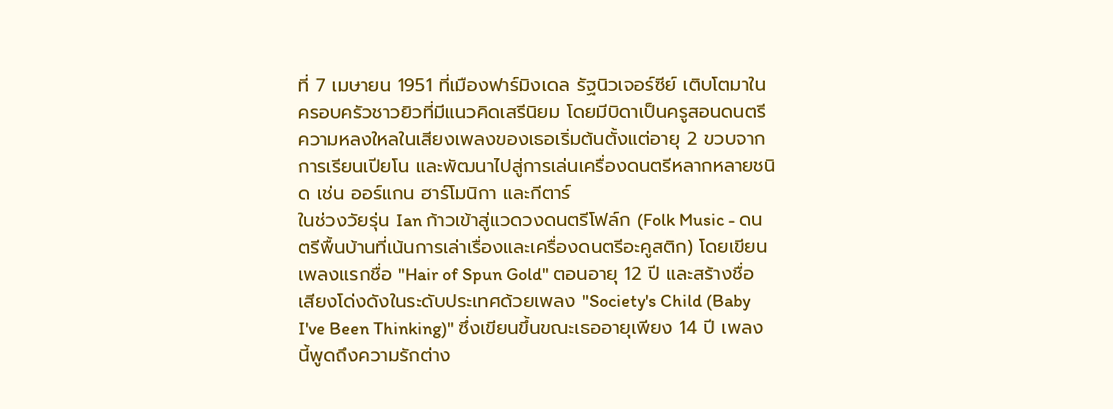ที่ 7 เมษายน 1951 ที่เมืองฟาร์มิงเดล รัฐนิวเจอร์ซีย์ เติบโตมาในครอบครัวชาวยิวที่มีแนวคิดเสรีนิยม โดยมีบิดาเป็นครูสอนดนตรี ความหลงใหลในเสียงเพลงของเธอเริ่มต้นตั้งแต่อายุ 2 ขวบจากการเรียนเปียโน และพัฒนาไปสู่การเล่นเครื่องดนตรีหลากหลายชนิด เช่น ออร์แกน ฮาร์โมนิกา และกีตาร์
ในช่วงวัยรุ่น Ian ก้าวเข้าสู่แวดวงดนตรีโฟล์ก (Folk Music - ดนตรีพื้นบ้านที่เน้นการเล่าเรื่องและเครื่องดนตรีอะคูสติก) โดยเขียนเพลงแรกชื่อ "Hair of Spun Gold" ตอนอายุ 12 ปี และสร้างชื่อเสียงโด่งดังในระดับประเทศด้วยเพลง "Society's Child (Baby I've Been Thinking)" ซึ่งเขียนขึ้นขณะเธออายุเพียง 14 ปี เพลงนี้พูดถึงความรักต่าง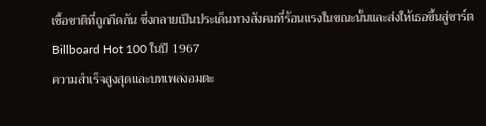เชื้อชาติที่ถูกกีดกัน ซึ่งกลายเป็นประเด็นทางสังคมที่ร้อนแรงในขณะนั้นและส่งให้เธอขึ้นสู่ชาร์ต Billboard Hot 100 ในปี 1967
ความสำเร็จสูงสุดและบทเพลงอมตะ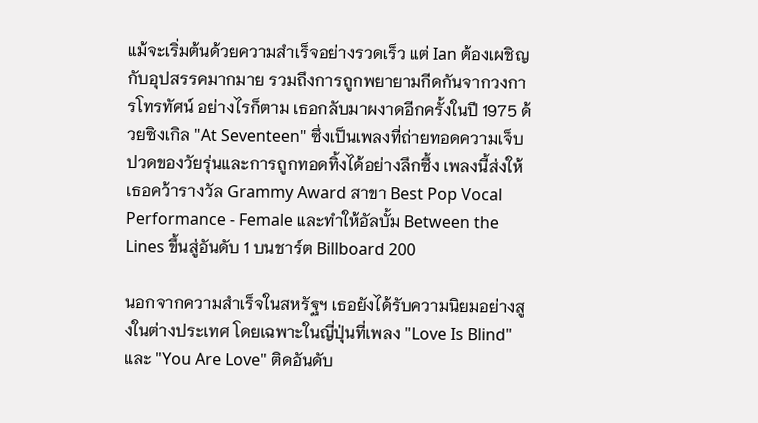แม้จะเริ่มต้นด้วยความสำเร็จอย่างรวดเร็ว แต่ Ian ต้องเผชิญกับอุปสรรคมากมาย รวมถึงการถูกพยายามกีดกันจากวงการโทรทัศน์ อย่างไรก็ตาม เธอกลับมาผงาดอีกครั้งในปี 1975 ด้วยซิงเกิล "At Seventeen" ซึ่งเป็นเพลงที่ถ่ายทอดความเจ็บปวดของวัยรุ่นและการถูกทอดทิ้งได้อย่างลึกซึ้ง เพลงนี้ส่งให้เธอคว้ารางวัล Grammy Award สาขา Best Pop Vocal Performance - Female และทำให้อัลบั้ม Between the Lines ขึ้นสู่อันดับ 1 บนชาร์ต Billboard 200

นอกจากความสำเร็จในสหรัฐฯ เธอยังได้รับความนิยมอย่างสูงในต่างประเทศ โดยเฉพาะในญี่ปุ่นที่เพลง "Love Is Blind" และ "You Are Love" ติดอันดับ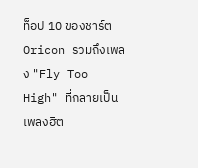ท็อป 10 ของชาร์ต Oricon รวมถึงเพลง "Fly Too High" ที่กลายเป็นเพลงฮิต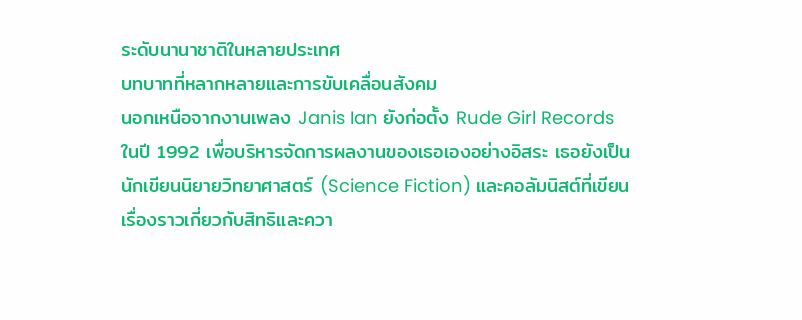ระดับนานาชาติในหลายประเทศ
บทบาทที่หลากหลายและการขับเคลื่อนสังคม
นอกเหนือจากงานเพลง Janis Ian ยังก่อตั้ง Rude Girl Records ในปี 1992 เพื่อบริหารจัดการผลงานของเธอเองอย่างอิสระ เธอยังเป็นนักเขียนนิยายวิทยาศาสตร์ (Science Fiction) และคอลัมนิสต์ที่เขียนเรื่องราวเกี่ยวกับสิทธิและควา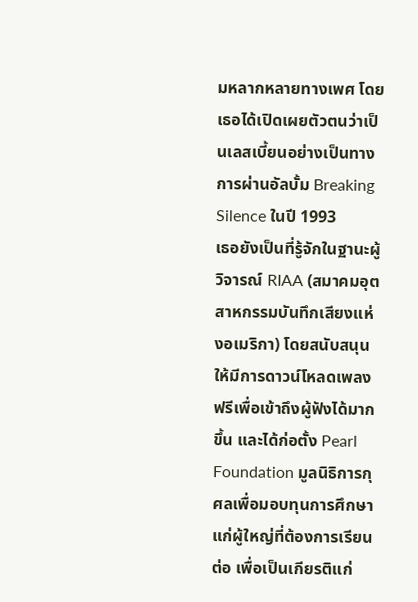มหลากหลายทางเพศ โดยเธอได้เปิดเผยตัวตนว่าเป็นเลสเบี้ยนอย่างเป็นทางการผ่านอัลบั้ม Breaking Silence ในปี 1993
เธอยังเป็นที่รู้จักในฐานะผู้วิจารณ์ RIAA (สมาคมอุตสาหกรรมบันทึกเสียงแห่งอเมริกา) โดยสนับสนุนให้มีการดาวน์โหลดเพลงฟรีเพื่อเข้าถึงผู้ฟังได้มากขึ้น และได้ก่อตั้ง Pearl Foundation มูลนิธิการกุศลเพื่อมอบทุนการศึกษาแก่ผู้ใหญ่ที่ต้องการเรียนต่อ เพื่อเป็นเกียรติแก่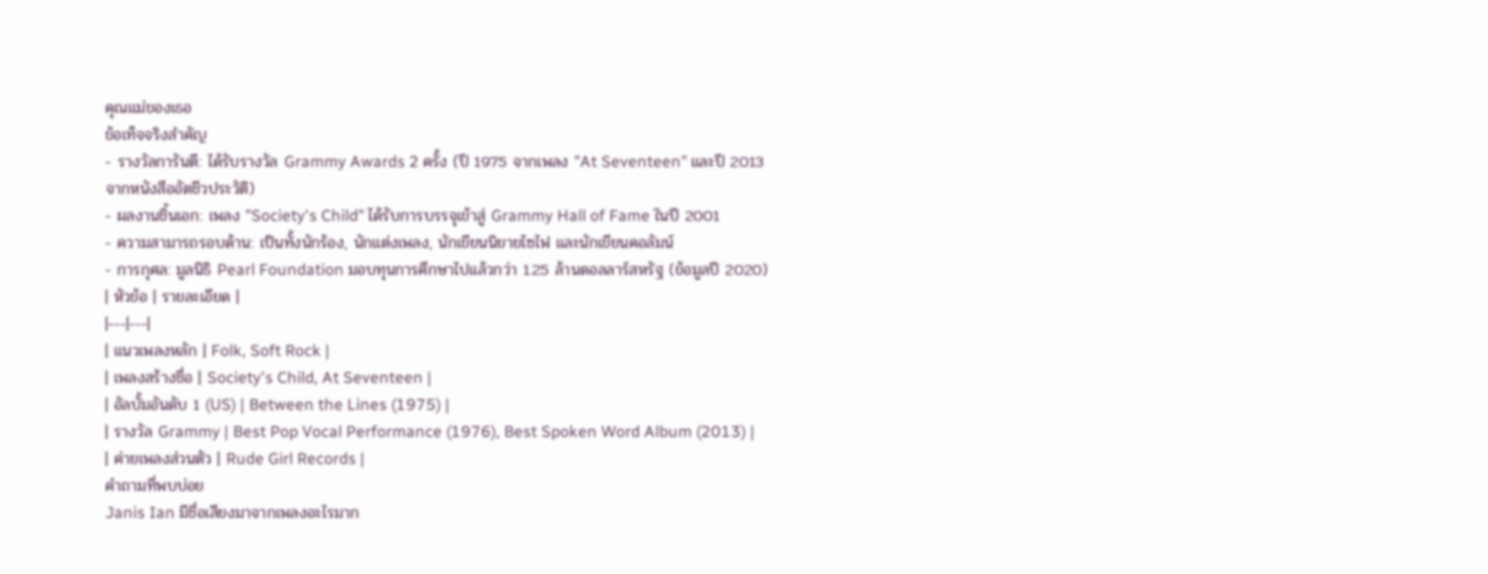คุณแม่ของเธอ
ข้อเท็จจริงสำคัญ
- รางวัลการันตี: ได้รับรางวัล Grammy Awards 2 ครั้ง (ปี 1975 จากเพลง "At Seventeen" และปี 2013 จากหนังสืออัตชีวประวัติ)
- ผลงานชิ้นเอก: เพลง "Society's Child" ได้รับการบรรจุเข้าสู่ Grammy Hall of Fame ในปี 2001
- ความสามารถรอบด้าน: เป็นทั้งนักร้อง, นักแต่งเพลง, นักเขียนนิยายไซไฟ และนักเขียนคอลัมน์
- การกุศล: มูลนิธิ Pearl Foundation มอบทุนการศึกษาไปแล้วกว่า 1.25 ล้านดอลลาร์สหรัฐ (ข้อมูลปี 2020)
| หัวข้อ | รายละเอียด |
|---|---|
| แนวเพลงหลัก | Folk, Soft Rock |
| เพลงสร้างชื่อ | Society's Child, At Seventeen |
| อัลบั้มอันดับ 1 (US) | Between the Lines (1975) |
| รางวัล Grammy | Best Pop Vocal Performance (1976), Best Spoken Word Album (2013) |
| ค่ายเพลงส่วนตัว | Rude Girl Records |
คำถามที่พบบ่อย
Janis Ian มีชื่อเสียงมาจากเพลงอะไรมาก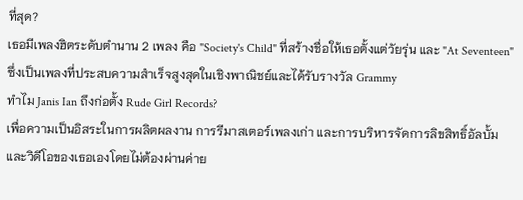ที่สุด?
เธอมีเพลงฮิตระดับตำนาน 2 เพลง คือ "Society's Child" ที่สร้างชื่อให้เธอตั้งแต่วัยรุ่น และ "At Seventeen" ซึ่งเป็นเพลงที่ประสบความสำเร็จสูงสุดในเชิงพาณิชย์และได้รับรางวัล Grammy
ทำไม Janis Ian ถึงก่อตั้ง Rude Girl Records?
เพื่อความเป็นอิสระในการผลิตผลงาน การรีมาสเตอร์เพลงเก่า และการบริหารจัดการลิขสิทธิ์อัลบั้มและวิดีโอของเธอเองโดยไม่ต้องผ่านค่าย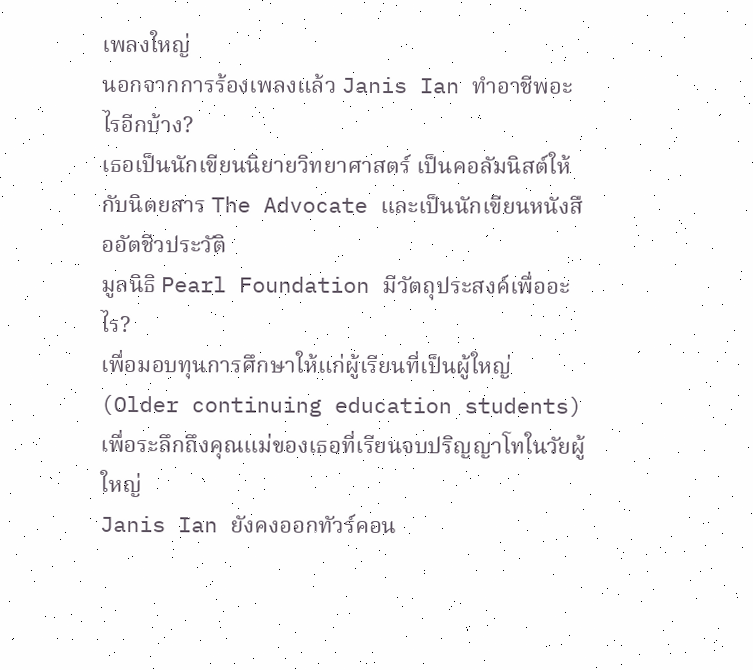เพลงใหญ่
นอกจากการร้องเพลงแล้ว Janis Ian ทำอาชีพอะไรอีกบ้าง?
เธอเป็นนักเขียนนิยายวิทยาศาสตร์ เป็นคอลัมนิสต์ให้กับนิตยสาร The Advocate และเป็นนักเขียนหนังสืออัตชีวประวัติ
มูลนิธิ Pearl Foundation มีวัตถุประสงค์เพื่ออะไร?
เพื่อมอบทุนการศึกษาให้แก่ผู้เรียนที่เป็นผู้ใหญ่ (Older continuing education students) เพื่อระลึกถึงคุณแม่ของเธอที่เรียนจบปริญญาโทในวัยผู้ใหญ่
Janis Ian ยังคงออกทัวร์คอน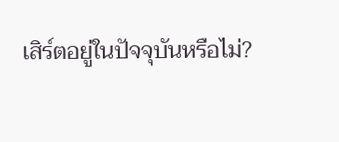เสิร์ตอยู่ในปัจจุบันหรือไม่?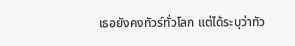เธอยังคงทัวร์ทั่วโลก แต่ได้ระบุว่าทัว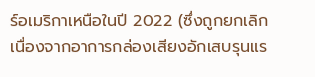ร์อเมริกาเหนือในปี 2022 (ซึ่งถูกยกเลิกเนื่องจากอาการกล่องเสียงอักเสบรุนแร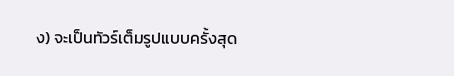ง) จะเป็นทัวร์เต็มรูปแบบครั้งสุด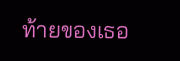ท้ายของเธอ